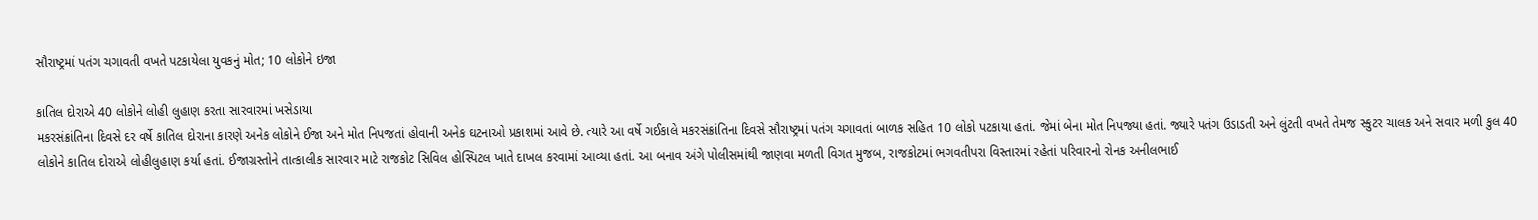સૌરાષ્ટ્રમાં પતંગ ચગાવતી વખતે પટકાયેલા યુવકનું મોત; 10 લોકોને ઇજા

કાતિલ દોરાએ 40 લોકોને લોહી લુહાણ કરતા સારવારમાં ખસેડાયા
મકરસંક્રાંતિના દિવસે દર વર્ષે કાતિલ દોરાના કારણે અનેક લોકોને ઈજા અને મોત નિપજતાં હોવાની અનેક ઘટનાઓ પ્રકાશમાં આવે છે. ત્યારે આ વર્ષે ગઈકાલે મકરસંક્રાંતિના દિવસે સૌરાષ્ટ્રમાં પતંગ ચગાવતાં બાળક સહિત 10 લોકો પટકાયા હતાં. જેમાં બેના મોત નિપજ્યા હતાં. જ્યારે પતંગ ઉડાડતી અને લુંટતી વખતે તેમજ સ્કુટર ચાલક અને સવાર મળી કુલ 40 લોકોને કાતિલ દોરાએ લોહીલુહાણ કર્યા હતાં. ઈજાગ્રસ્તોને તાત્કાલીક સારવાર માટે રાજકોટ સિવિલ હોસ્પિટલ ખાતે દાખલ કરવામાં આવ્યા હતાં. આ બનાવ અંગે પોલીસમાંથી જાણવા મળતી વિગત મુજબ, રાજકોટમાં ભગવતીપરા વિસ્તારમાં રહેતાં પરિવારનો રોનક અનીલભાઈ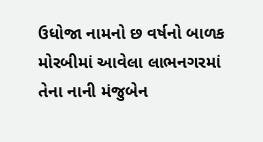ઉધોજા નામનો છ વર્ષનો બાળક મોરબીમાં આવેલા લાભનગરમાં તેના નાની મંજુબેન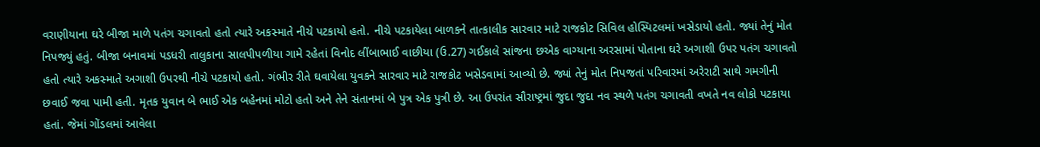વરાણીયાના ઘરે બીજા માળે પતંગ ચગાવતો હતો ત્યારે અકસ્માતે નીચે પટકાયો હતો. નીચે પટકાયેલા બાળકને તાત્કાલીક સારવાર માટે રાજકોટ સિવિલ હોસ્પિટલમાં ખસેડાયો હતો. જ્યાં તેનું મોત નિપજ્યું હતું. બીજા બનાવમાં પડધરી તાલુકાના સાલપીપળીયા ગામે રહેતાં વિનોદ લીંબાભાઈ વાછીયા (ઉ.27) ગઈકાલે સાંજના છએક વાગ્યાના અરસામાં પોતાના ઘરે અગાશી ઉપર પતંગ ચગાવતો હતો ત્યારે અકસ્માતે અગાશી ઉપરથી નીચે પટકાયો હતો. ગંભીર રીતે ઘવાયેલા યુવકને સારવાર માટે રાજકોટ ખસેડવામાં આવ્યો છે. જ્યાં તેનું મોત નિપજતાં પરિવારમાં અરેરાટી સાથે ગમગીની છવાઈ જવા પામી હતી. મૃતક યુવાન બે ભાઈ એક બહેનમાં મોટો હતો અને તેને સંતાનમાં બે પુત્ર એક પુત્રી છે. આ ઉપરાંત સૌરાષ્ટ્રમાં જુદા જુદા નવ સ્થળે પતંગ ચગાવતી વખતે નવ લોકો પટકાયા હતાં. જેમાં ગોંડલમાં આવેલા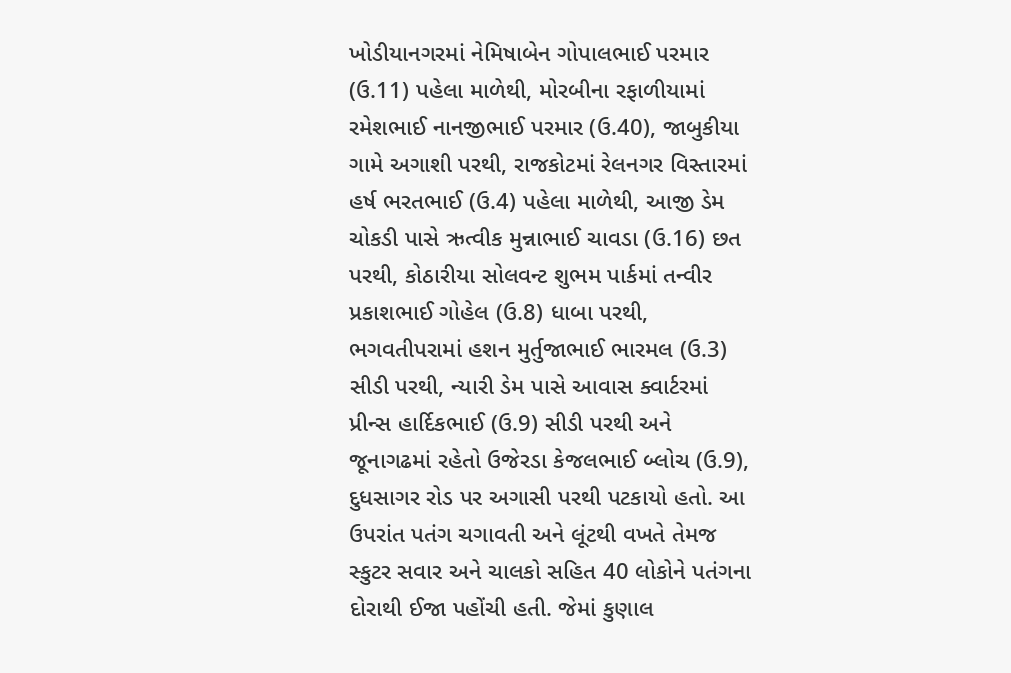ખોડીયાનગરમાં નેમિષાબેન ગોપાલભાઈ પરમાર (ઉ.11) પહેલા માળેથી, મોરબીના રફાળીયામાં રમેશભાઈ નાનજીભાઈ પરમાર (ઉ.40), જાબુકીયા ગામે અગાશી પરથી, રાજકોટમાં રેલનગર વિસ્તારમાં હર્ષ ભરતભાઈ (ઉ.4) પહેલા માળેથી, આજી ડેમ ચોકડી પાસે ઋત્વીક મુન્નાભાઈ ચાવડા (ઉ.16) છત પરથી, કોઠારીયા સોલવન્ટ શુભમ પાર્કમાં તન્વીર પ્રકાશભાઈ ગોહેલ (ઉ.8) ધાબા પરથી, ભગવતીપરામાં હશન મુર્તુજાભાઈ ભારમલ (ઉ.3) સીડી પરથી, ન્યારી ડેમ પાસે આવાસ ક્વાર્ટરમાં પ્રીન્સ હાર્દિકભાઈ (ઉ.9) સીડી પરથી અને જૂનાગઢમાં રહેતો ઉજેરડા કેજલભાઈ બ્લોચ (ઉ.9), દુધસાગર રોડ પર અગાસી પરથી પટકાયો હતો. આ ઉપરાંત પતંગ ચગાવતી અને લૂંટથી વખતે તેમજ સ્કુટર સવાર અને ચાલકો સહિત 40 લોકોને પતંગના દોરાથી ઈજા પહોંચી હતી. જેમાં કુણાલ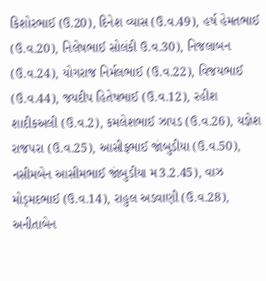કિશોરભાઈ (ઉ.20), દિનેશ વ્યાસ (ઉ.વ.49), હર્ષ હેમતભાઈ (ઉ.વ.20), નિલેષભાઈ સોલંકી ઉ.વ.30), નિજલાબન (ઉ.વ.24), યોગરાજ નિર્મલભાઈ (ઉ.વ.22), વિજયભાઈ (ઉ.વ.44), જયદીપ હિતેષભાઈ (ઉ.વ.12), રહીશ શાદીકઅલી (ઉ.વ.2), કમલેશભાઈ ઝાપડ (ઉ.વ.26), યજ્ઞેશ રાજપરા (ઉ.વ.25), આસીફભાઈ જાંબુડીયા (ઉ.વ.50), નસીમબેન આસીમભાઈ જાંબુડીયા મ3.2.45), વાઝ મોડ્મદભાઈ (ઉ.વ.14), રાહુલ અડવાણી (ઉ.વ.28), અનીતાબેન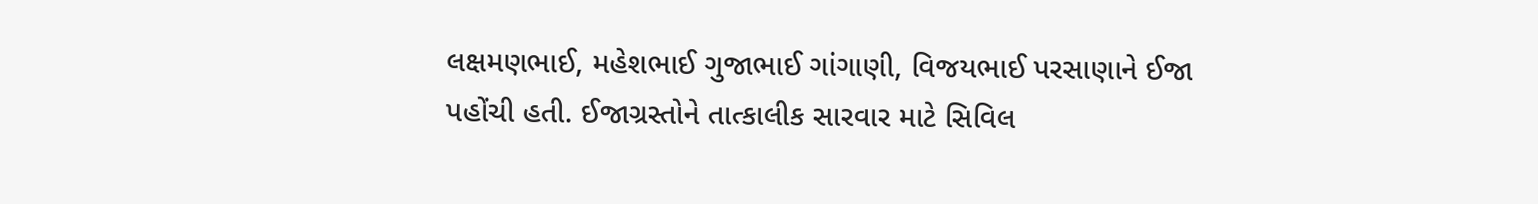લક્ષમણભાઈ, મહેશભાઈ ગુજાભાઈ ગાંગાણી, વિજયભાઈ પરસાણાને ઈજા પહોંચી હતી. ઈજાગ્રસ્તોને તાત્કાલીક સારવાર માટે સિવિલ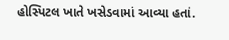હોસ્પિટલ ખાતે ખસેડવામાં આવ્યા હતાં.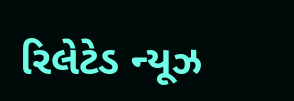રિલેટેડ ન્યૂઝ